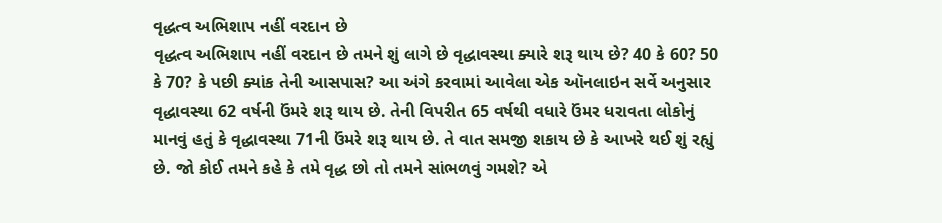વૃદ્ધત્વ અભિશાપ નહીં વરદાન છે
વૃદ્ધત્વ અભિશાપ નહીં વરદાન છે તમને શું લાગે છે વૃદ્ધાવસ્થા ક્યારે શરૂ થાય છે? 40 કે 60? 50 કે 70? કે પછી ક્યાંક તેની આસપાસ? આ અંગે કરવામાં આવેલા એક ઑનલાઇન સર્વે અનુસાર વૃદ્ધાવસ્થા 62 વર્ષની ઉંમરે શરૂ થાય છે. તેની વિપરીત 65 વર્ષથી વધારે ઉંમર ધરાવતા લોકોનું માનવું હતું કે વૃદ્ધાવસ્થા 71ની ઉંમરે શરૂ થાય છે. તે વાત સમજી શકાય છે કે આખરે થઈ શું રહ્યું છે. જો કોઈ તમને કહે કે તમે વૃદ્ધ છો તો તમને સાંભળવું ગમશે? એ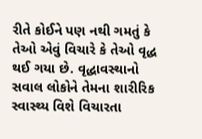રીતે કોઈને પણ નથી ગમતું કે તેઓ એવું વિચારે કે તેઓ વૃદ્ધ થઈ ગયા છે. વૃદ્ધાવસ્થાનો સવાલ લોકોને તેમના શારીરિક સ્વાસ્થ્ય વિશે વિચારતા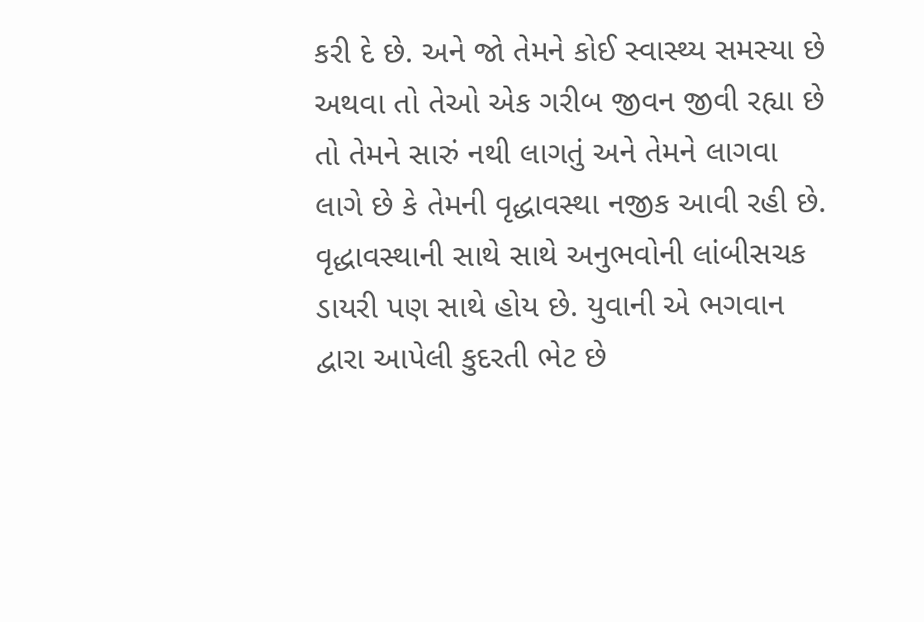કરી દે છે. અને જો તેમને કોઈ સ્વાસ્થ્ય સમસ્યા છે અથવા તો તેઓ એક ગરીબ જીવન જીવી રહ્યા છે તો તેમને સારું નથી લાગતું અને તેમને લાગવા લાગે છે કે તેમની વૃદ્ધાવસ્થા નજીક આવી રહી છે. વૃદ્ધાવસ્થાની સાથે સાથે અનુભવોની લાંબીસચક ડાયરી પણ સાથે હોય છે. યુવાની એ ભગવાન દ્વારા આપેલી કુદરતી ભેટ છે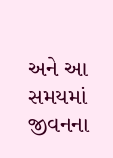અને આ સમયમાં જીવનના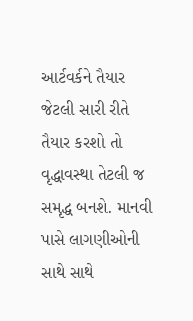આર્ટવર્કને તૈયાર જેટલી સારી રીતે તૈયાર કરશો તો વૃદ્ધાવસ્થા તેટલી જ સમૃદ્ધ બનશે. માનવી પાસે લાગણીઓની સાથે સાથે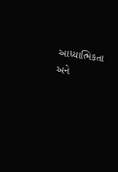આધ્યાત્મિકતા અને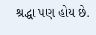શ્રદ્ધા પણ હોય છે.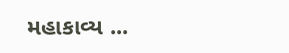મહાકાવ્ય ...